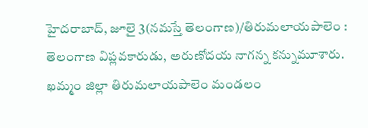హైదరాబాద్, జూలై 3(నమస్తే తెలంగాణ)/తిరుమలాయపాలెం : తెలంగాణ విప్లవకారుడు, అరుణోదయ నాగన్న కన్నుమూశారు. ఖమ్మం జిల్లా తిరుమలాయపాలెం మండలం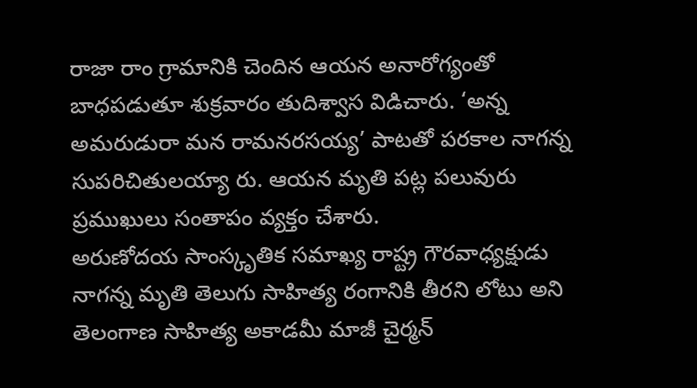రాజా రాం గ్రామానికి చెందిన ఆయన అనారోగ్యంతో బాధపడుతూ శుక్రవారం తుదిశ్వాస విడిచారు. ‘అన్న అమరుడురా మన రామనరసయ్య’ పాటతో పరకాల నాగన్న సుపరిచితులయ్యా రు. ఆయన మృతి పట్ల పలువురు ప్రముఖులు సంతాపం వ్యక్తం చేశారు.
అరుణోదయ సాంస్కృతిక సమాఖ్య రాష్ట్ర గౌరవాధ్యక్షుడు నాగన్న మృతి తెలుగు సాహిత్య రంగానికి తీరని లోటు అని తెలంగాణ సాహిత్య అకాడమీ మాజీ చైర్మన్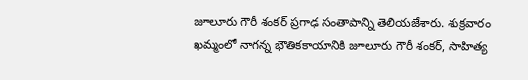జూలూరు గౌరీ శంకర్ ప్రగాఢ సంతాపాన్ని తెలియజేశారు. శుక్రవారం ఖమ్మంలో నాగన్న భౌతికకాయానికి జూలూరు గౌరీ శంకర్, సాహిత్య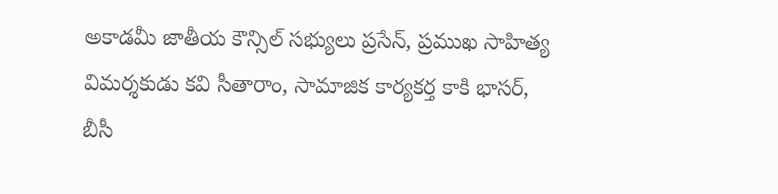అకాడమీ జాతీయ కౌన్సిల్ సభ్యులు ప్రసేన్, ప్రముఖ సాహిత్య విమర్శకుడు కవి సీతారాం, సామాజిక కార్యకర్త కాకి భాసర్, బీసీ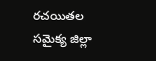రచయితల సమైక్య జిల్లా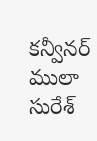కన్వీనర్ ములా సురేశ్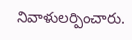నివాళులర్పించారు.